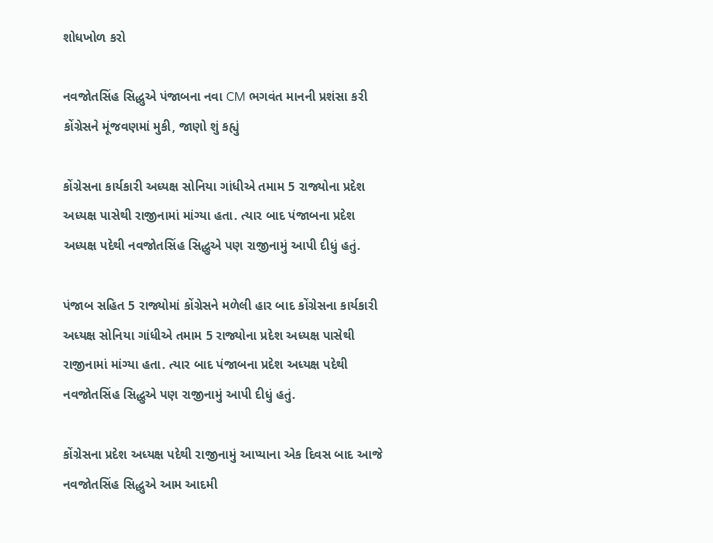શોધખોળ કરો

નવજોતસિંહ સિદ્ધુએ પંજાબના નવા CM ભગવંત માનની પ્રશંસા કરી કોંગ્રેસને મૂંજવણમાં મુકી, જાણો શું કહ્યું

કોંગ્રેસના કાર્યકારી અધ્યક્ષ સોનિયા ગાંધીએ તમામ 5 રાજ્યોના પ્રદેશ અધ્યક્ષ પાસેથી રાજીનામાં માંગ્યા હતા. ત્યાર બાદ પંજાબના પ્રદેશ અધ્યક્ષ પદેથી નવજોતસિંહ સિદ્ધુએ પણ રાજીનામું આપી દીધું હતું.

પંજાબ સહિત 5 રાજ્યોમાં કોંગ્રેસને મળેલી હાર બાદ કોંગ્રેસના કાર્યકારી અધ્યક્ષ સોનિયા ગાંધીએ તમામ 5 રાજ્યોના પ્રદેશ અધ્યક્ષ પાસેથી રાજીનામાં માંગ્યા હતા. ત્યાર બાદ પંજાબના પ્રદેશ અધ્યક્ષ પદેથી નવજોતસિંહ સિદ્ધુએ પણ રાજીનામું આપી દીધું હતું.

કોંગ્રેસના પ્રદેશ અધ્યક્ષ પદેથી રાજીનામું આપ્યાના એક દિવસ બાદ આજે નવજોતસિંહ સિદ્ધુએ આમ આદમી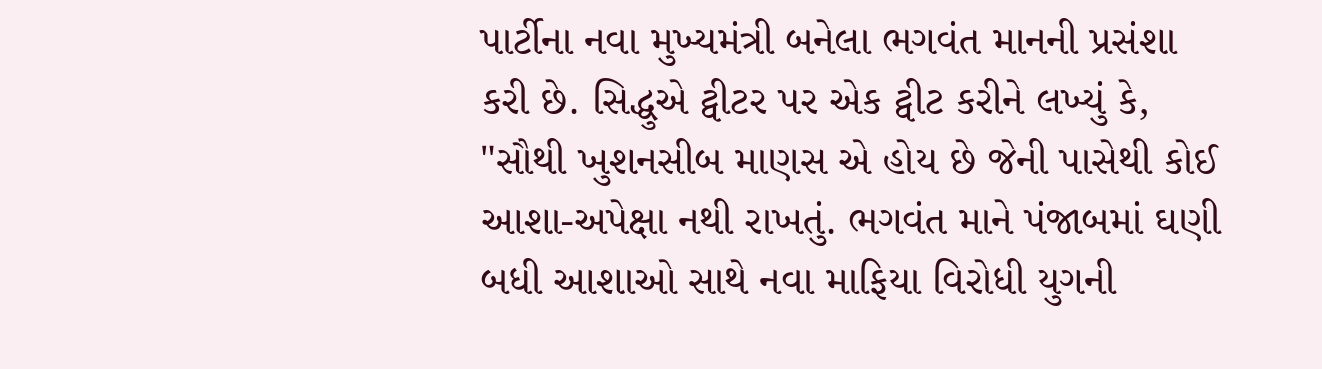પાર્ટીના નવા મુખ્યમંત્રી બનેલા ભગવંત માનની પ્રસંશા કરી છે. સિદ્ધુએ ટ્વીટર પર એક ટ્વીટ કરીને લખ્યું કે, "સૌથી ખુશનસીબ માણસ એ હોય છે જેની પાસેથી કોઈ આશા-અપેક્ષા નથી રાખતું. ભગવંત માને પંજાબમાં ઘણી બધી આશાઓ સાથે નવા માફિયા વિરોધી યુગની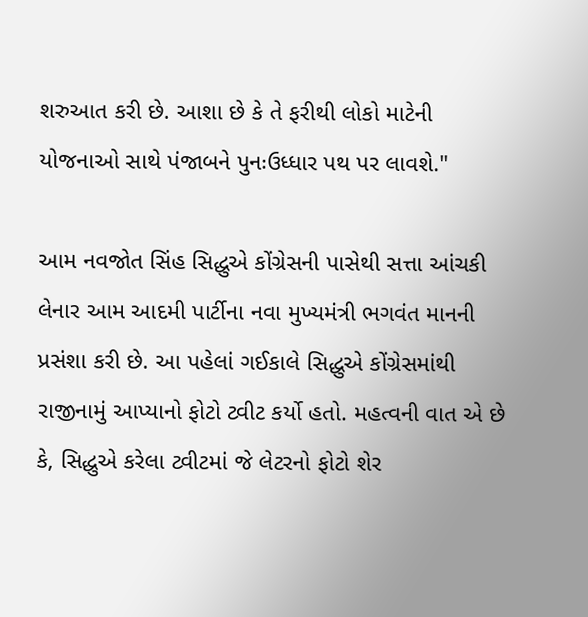શરુઆત કરી છે. આશા છે કે તે ફરીથી લોકો માટેની યોજનાઓ સાથે પંજાબને પુનઃઉધ્ધાર પથ પર લાવશે."

આમ નવજોત સિંહ સિદ્ધુએ કોંગ્રેસની પાસેથી સત્તા આંચકી લેનાર આમ આદમી પાર્ટીના નવા મુખ્યમંત્રી ભગવંત માનની પ્રસંશા કરી છે. આ પહેલાં ગઈકાલે સિદ્ધુએ કોંગ્રેસમાંથી રાજીનામું આપ્યાનો ફોટો ટ્વીટ કર્યો હતો. મહત્વની વાત એ છે કે, સિદ્ધુએ કરેલા ટ્વીટમાં જે લેટરનો ફોટો શેર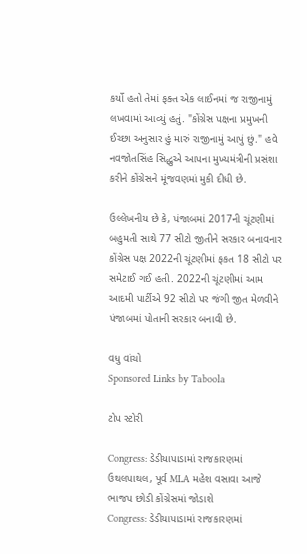કર્યો હતો તેમાં ફક્ત એક લાઈનમાં જ રાજીનામું લખવામાં આવ્યું હતું. "કોંગ્રેસ પક્ષના પ્રમુખની ઈચ્છા અનુસાર હું મારું રાજીનામું આપું છું." હવે નવજોતસિંહ સિદ્ધુએ આપના મુખ્યમંત્રીની પ્રસંશા કરીને કોંગ્રેસને મૂંજવણમાં મુકી દીધી છે.

ઉલ્લેખનીય છે કે, પંજાબમાં 2017ની ચૂંટણીમાં બહુમતી સાથે 77 સીટો જીતીને સરકાર બનાવનાર કોંગ્રેસ પક્ષ 2022ની ચૂંટણીમાં ફકત 18 સીટો પર સમેટાઈ ગઈ હતી. 2022ની ચૂંટણીમાં આમ આદમી પાર્ટીએ 92 સીટો પર જંગી જીત મેળવીને પંજાબમાં પોતાની સરકાર બનાવી છે.

વધુ વાંચો
Sponsored Links by Taboola

ટોપ સ્ટોરી

Congress: ડેડીયાપાડામાં રાજકારણમાં ઉથલપાથલ, પૂર્વ MLA મહેશ વસાવા આજે ભાજપ છોડી કોંગ્રેસમાં જોડાશે
Congress: ડેડીયાપાડામાં રાજકારણમાં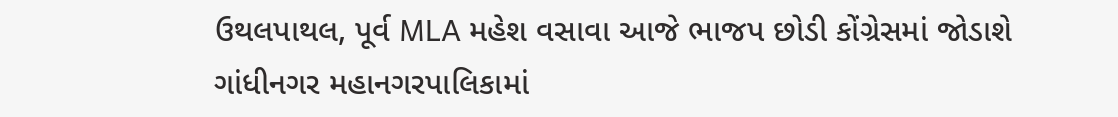ઉથલપાથલ, પૂર્વ MLA મહેશ વસાવા આજે ભાજપ છોડી કોંગ્રેસમાં જોડાશે
ગાંધીનગર મહાનગરપાલિકામાં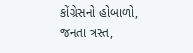કોંગ્રેસનો હોબાળો, જનતા ત્રસ્ત,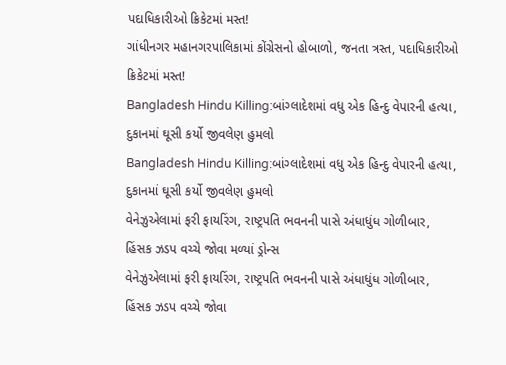પદાધિકારીઓ ક્રિકેટમાં મસ્ત!
ગાંધીનગર મહાનગરપાલિકામાં કોંગ્રેસનો હોબાળો, જનતા ત્રસ્ત, પદાધિકારીઓ ક્રિકેટમાં મસ્ત!
Bangladesh Hindu Killing:બાંગ્લાદેશમાં વધુ એક હિન્દુ વેપારની હત્યા, દુકાનમાં ઘૂસી કર્યો જીવલેણ હુમલો
Bangladesh Hindu Killing:બાંગ્લાદેશમાં વધુ એક હિન્દુ વેપારની હત્યા, દુકાનમાં ઘૂસી કર્યો જીવલેણ હુમલો
વેનેઝુએલામાં ફરી ફાયરિંગ, રાષ્ટ્રપતિ ભવનની પાસે અંધાધુંધ ગોળીબાર, હિંસક ઝડપ વચ્ચે જોવા મળ્યાં ડ્રોન્સ
વેનેઝુએલામાં ફરી ફાયરિંગ, રાષ્ટ્રપતિ ભવનની પાસે અંધાધુંધ ગોળીબાર, હિંસક ઝડપ વચ્ચે જોવા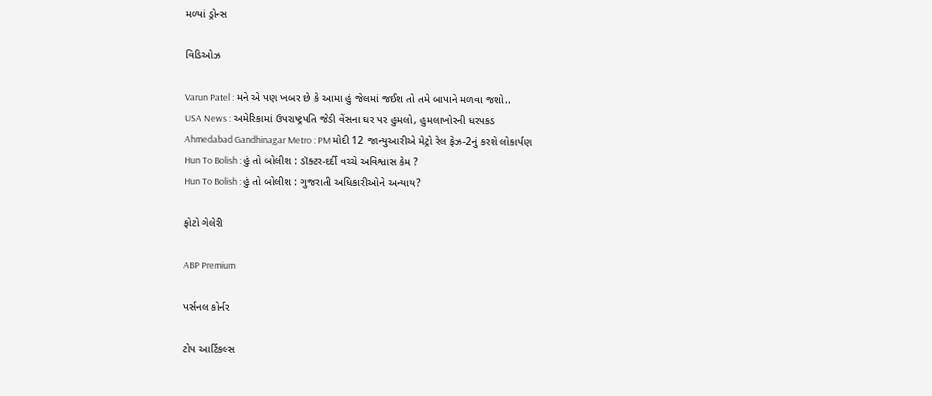મળ્યાં ડ્રોન્સ

વિડિઓઝ

Varun Patel : મને એ પણ ખબર છે કે આમા હું જેલમાં જઈશ તો તમે બાપાને મળવા જશો..
USA News : અમેરિકામાં ઉપરાષ્ટ્રપતિ જેડી વેંસના ઘર પર હુમલો, હુમલાખોરની ધરપકડ
Ahmedabad Gandhinagar Metro : PM મોદી 12 જાન્યુઆરીએ મેટ્રો રેલ ફેઝ-2નું કરશે લોકાર્પણ
Hun To Bolish : હું તો બોલીશ : ડૉક્ટર-દર્દી વચ્ચે અવિશ્વાસ કેમ ?
Hun To Bolish : હું તો બોલીશ : ગુજરાતી અધિકારીઓને અન્યાય?

ફોટો ગેલેરી

ABP Premium

પર્સનલ કોર્નર

ટોપ આર્ટિકલ્સ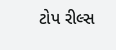ટોપ રીલ્સ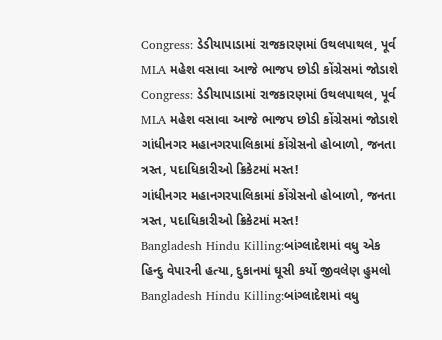Congress: ડેડીયાપાડામાં રાજકારણમાં ઉથલપાથલ, પૂર્વ MLA મહેશ વસાવા આજે ભાજપ છોડી કોંગ્રેસમાં જોડાશે
Congress: ડેડીયાપાડામાં રાજકારણમાં ઉથલપાથલ, પૂર્વ MLA મહેશ વસાવા આજે ભાજપ છોડી કોંગ્રેસમાં જોડાશે
ગાંધીનગર મહાનગરપાલિકામાં કોંગ્રેસનો હોબાળો, જનતા ત્રસ્ત, પદાધિકારીઓ ક્રિકેટમાં મસ્ત!
ગાંધીનગર મહાનગરપાલિકામાં કોંગ્રેસનો હોબાળો, જનતા ત્રસ્ત, પદાધિકારીઓ ક્રિકેટમાં મસ્ત!
Bangladesh Hindu Killing:બાંગ્લાદેશમાં વધુ એક હિન્દુ વેપારની હત્યા, દુકાનમાં ઘૂસી કર્યો જીવલેણ હુમલો
Bangladesh Hindu Killing:બાંગ્લાદેશમાં વધુ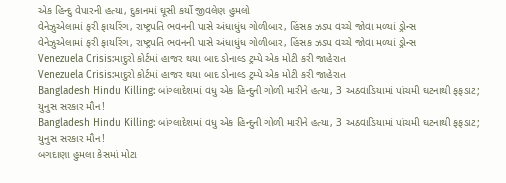એક હિન્દુ વેપારની હત્યા, દુકાનમાં ઘૂસી કર્યો જીવલેણ હુમલો
વેનેઝુએલામાં ફરી ફાયરિંગ, રાષ્ટ્રપતિ ભવનની પાસે અંધાધુંધ ગોળીબાર, હિંસક ઝડપ વચ્ચે જોવા મળ્યાં ડ્રોન્સ
વેનેઝુએલામાં ફરી ફાયરિંગ, રાષ્ટ્રપતિ ભવનની પાસે અંધાધુંધ ગોળીબાર, હિંસક ઝડપ વચ્ચે જોવા મળ્યાં ડ્રોન્સ
Venezuela Crisis:માદુરો કોર્ટમાં હાજર થયા બાદ ડોનાલ્ડ ટ્રમ્પે એક મોટી કરી જાહેરાત
Venezuela Crisis:માદુરો કોર્ટમાં હાજર થયા બાદ ડોનાલ્ડ ટ્રમ્પે એક મોટી કરી જાહેરાત
Bangladesh Hindu Killing: બાંગ્લાદેશમાં વધુ એક હિન્દુની ગોળી મારીને હત્યા, 3 અઠવાડિયામાં પાંચમી ઘટનાથી ફફડાટ; યુનુસ સરકાર મૌન!
Bangladesh Hindu Killing: બાંગ્લાદેશમાં વધુ એક હિન્દુની ગોળી મારીને હત્યા, 3 અઠવાડિયામાં પાંચમી ઘટનાથી ફફડાટ; યુનુસ સરકાર મૌન!
બગદાણા હુમલા કેસમાં મોટા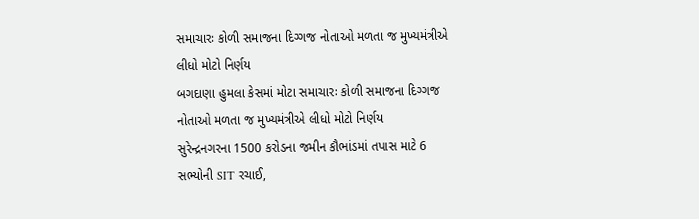સમાચારઃ કોળી સમાજના દિગ્ગજ નોતાઓ મળતા જ મુખ્યમંત્રીએ લીધો મોટો નિર્ણય
બગદાણા હુમલા કેસમાં મોટા સમાચારઃ કોળી સમાજના દિગ્ગજ નોતાઓ મળતા જ મુખ્યમંત્રીએ લીધો મોટો નિર્ણય
સુરેન્દ્રનગરના 1500 કરોડના જમીન કૌભાંડમાં તપાસ માટે 6 સભ્યોની SIT રચાઈ,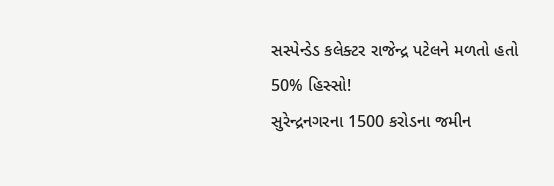સસ્પેન્ડેડ કલેક્ટર રાજેન્દ્ર પટેલને મળતો હતો 50% હિસ્સો!
સુરેન્દ્રનગરના 1500 કરોડના જમીન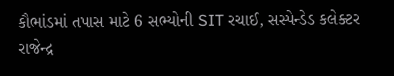કૌભાંડમાં તપાસ માટે 6 સભ્યોની SIT રચાઈ, સસ્પેન્ડેડ કલેક્ટર રાજેન્દ્ર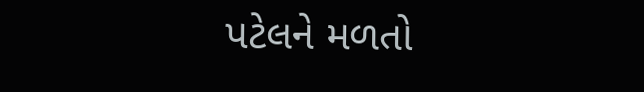પટેલને મળતો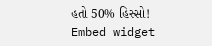હતો 50% હિસ્સો!
Embed widget